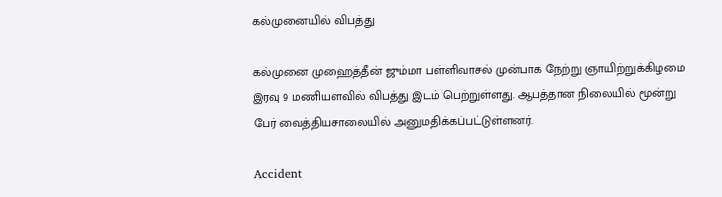கல்முனையில் விபத்து

கல்முனை முஹைத்தீன் ஜும்மா பள்ளிவாசல் முன்பாக நேற்று ஞாயிற்றுக்கிழமை இரவு 9 மணியளவில் விபத்து இடம் பெற்றுள்ளது. ஆபத்தான நிலையில் மூன்று பேர் வைத்தியசாலையில் அனுமதிக்கப்பட்டுள்ளனர்.

Accident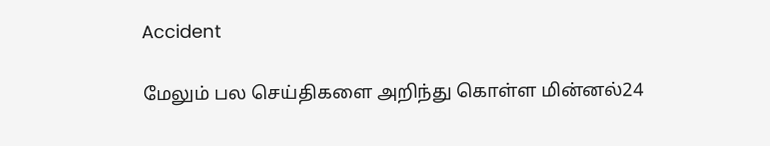Accident

மேலும் பல செய்திகளை அறிந்து கொள்ள மின்னல்24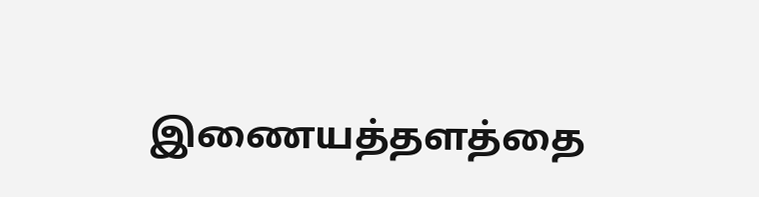இணையத்தளத்தை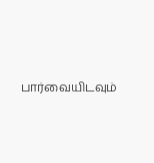பார்வையிடவும்